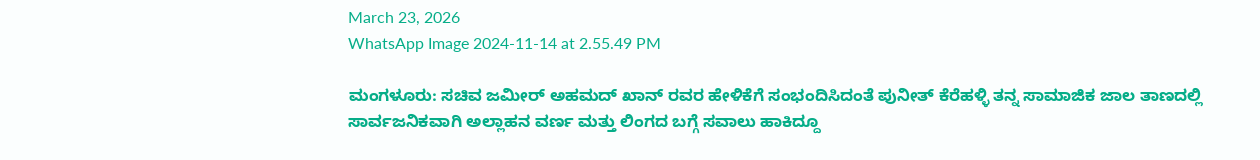March 23, 2026
WhatsApp Image 2024-11-14 at 2.55.49 PM

ಮಂಗಳೂರು: ಸಚಿವ ಜಮೀರ್ ಅಹಮದ್ ಖಾನ್ ರವರ ಹೇಳಿಕೆಗೆ ಸಂಭಂದಿಸಿದಂತೆ ಪುನೀತ್ ಕೆರೆಹಳ್ಳಿ ತನ್ನ ಸಾಮಾಜಿಕ ಜಾಲ ತಾಣದಲ್ಲಿ ಸಾರ್ವಜನಿಕವಾಗಿ ಅಲ್ಲಾಹನ ವರ್ಣ ಮತ್ತು ಲಿಂಗದ ಬಗ್ಗೆ ಸವಾಲು ಹಾಕಿದ್ದೂ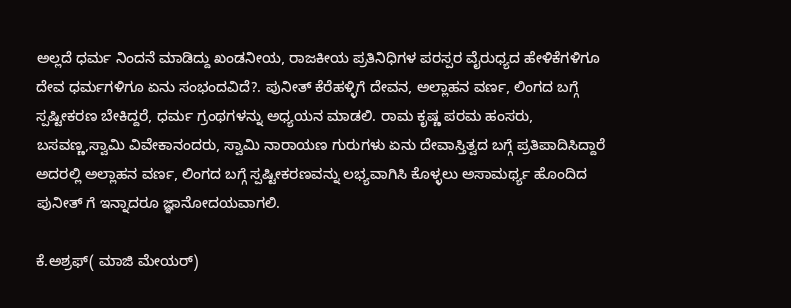ಅಲ್ಲದೆ ಧರ್ಮ ನಿಂದನೆ ಮಾಡಿದ್ದು ಖಂಡನೀಯ, ರಾಜಕೀಯ ಪ್ರತಿನಿಧಿಗಳ ಪರಸ್ಪರ ವೈರುಧ್ಯದ ಹೇಳಿಕೆಗಳಿಗೂ ದೇವ ಧರ್ಮಗಳಿಗೂ ಏನು ಸಂಭಂದವಿದೆ?. ಪುನೀತ್ ಕೆರೆಹಳ್ಳಿಗೆ ದೇವನ, ಅಲ್ಲಾಹನ ವರ್ಣ, ಲಿಂಗದ ಬಗ್ಗೆ ಸ್ಪಷ್ಟೀಕರಣ ಬೇಕಿದ್ದರೆ, ಧರ್ಮ ಗ್ರಂಥಗಳನ್ನು ಅಧ್ಯಯನ ಮಾಡಲಿ. ರಾಮ ಕೃಷ್ಣ ಪರಮ ಹಂಸರು, ಬಸವಣ್ಣ,ಸ್ವಾಮಿ ವಿವೇಕಾನಂದರು, ಸ್ವಾಮಿ ನಾರಾಯಣ ಗುರುಗಳು ಏನು ದೇವಾಸ್ತಿತ್ವದ ಬಗ್ಗೆ ಪ್ರತಿಪಾದಿಸಿದ್ದಾರೆ ಅದರಲ್ಲಿ ಅಲ್ಲಾಹನ ವರ್ಣ, ಲಿಂಗದ ಬಗ್ಗೆ ಸ್ಪಷ್ಟೀಕರಣವನ್ನು ಲಭ್ಯವಾಗಿಸಿ ಕೊಳ್ಳಲು ಅಸಾಮರ್ಥ್ಯ ಹೊಂದಿದ ಪುನೀತ್ ಗೆ ಇನ್ನಾದರೂ ಜ್ಞಾನೋದಯವಾಗಲಿ.

ಕೆ.ಅಶ್ರಫ್( ಮಾಜಿ ಮೇಯರ್)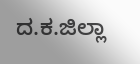ದ.ಕ.ಜಿಲ್ಲಾ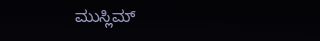ಮುಸ್ಲಿಮ್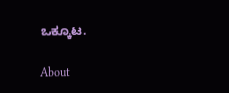ಒಕ್ಕೂಟ.

About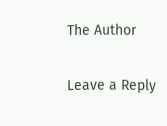The Author

Leave a Reply